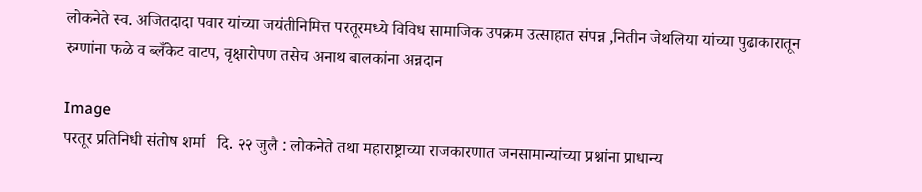लोकनेते स्व. अजितदादा पवार यांच्या जयंतीनिमित्त परतूरमध्ये विविध सामाजिक उपक्रम उत्साहात संपन्न ,नितीन जेथलिया यांच्या पुढाकारातून रुग्णांना फळे व ब्लँकेट वाटप, वृक्षारोपण तसेच अनाथ बालकांना अन्नदान

Image
परतूर प्रतिनिधी संतोष शर्मा   दि. २२ जुलै : लोकनेते तथा महाराष्ट्राच्या राजकारणात जनसामान्यांच्या प्रश्नांना प्राधान्य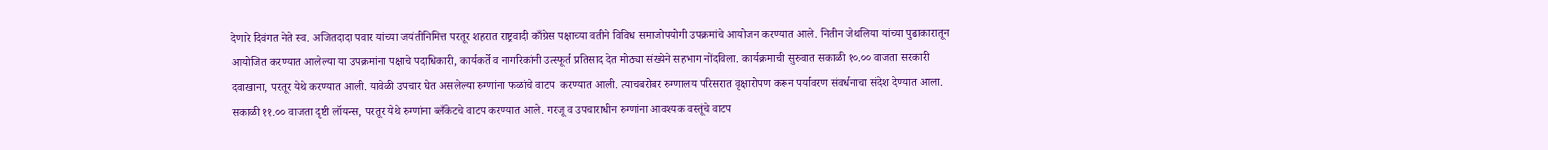देणारे दिवंगत नेते स्व. अजितदादा पवार यांच्या जयंतीनिमित्त परतूर शहरात राष्ट्रवादी काँग्रेस पक्षाच्या वतीने विविध समाजोपयोगी उपक्रमांचे आयोजन करण्यात आले. नितीन जेथलिया यांच्या पुढाकारातून आयोजित करण्यात आलेल्या या उपक्रमांना पक्षाचे पदाधिकारी, कार्यकर्ते व नागरिकांनी उत्स्फूर्त प्रतिसाद देत मोठ्या संख्येने सहभाग नोंदविला. कार्यक्रमाची सुरुवात सकाळी १०.०० वाजता सरकारी दवाखाना, परतूर येथे करण्यात आली. यावेळी उपचार घेत असलेल्या रुग्णांना फळांचे वाटप  करण्यात आली. त्याचबरोबर रुग्णालय परिसरात वृक्षारोपण करून पर्यावरण संवर्धनाचा संदेश देण्यात आला.  सकाळी ११.०० वाजता दृष्टी लॉयन्स, परतूर येथे रुग्णांना ब्लँकेटचे वाटप करण्यात आले. गरजू व उपचाराधीन रुग्णांना आवश्यक वस्तूंचे वाटप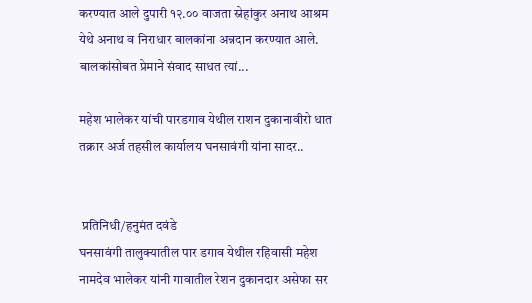करण्यात आले दुपारी १२.०० वाजता स्नेहांकुर अनाथ आश्रम येथे अनाथ व निराधार बालकांना अन्नदान करण्यात आले. बालकांसोबत प्रेमाने संवाद साधत त्यां...

महेश भालेकर यांची पारडगाव येथील राशन दुकानावीरो धात तक्रार अर्ज तहसील कार्यालय घनसावंगी यांना सादर..


 प्रतिनिधी/हनुमंत दवंडे
घनसावंगी तालुक्यातील पार डगाव येथील रहिवासी महेश नामदेव भालेकर यांनी गावातील रेशन दुकानदार असेफा सर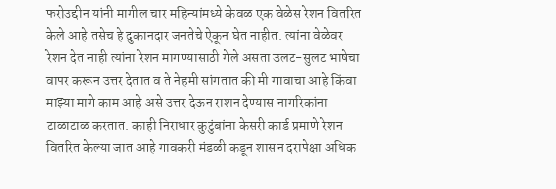फरोउद्दीन यांनी मागील चार महिन्यांमध्ये केवळ एक वेळेस रेशन वितरित केले आहे तसेच हे दुकानदार जनतेचे ऐकून घेत नाहीत. त्यांना वेळेवर रेशन देत नाही त्यांना रेशन मागण्यासाठी गेले असता उलट-सुलट भाषेचा वापर करून उत्तर देतात व ते नेहमी सांगतात की मी गावाचा आहे किंवा माझ्या मागे काम आहे असे उत्तर देऊन राशन देण्यास नागरिकांना टाळाटाळ करतात. काही निराधार कुटुंबांना केसरी कार्ड प्रमाणे रेशन वितरित केल्या जात आहे गावकरी मंडळी कडून शासन दरापेक्षा अधिक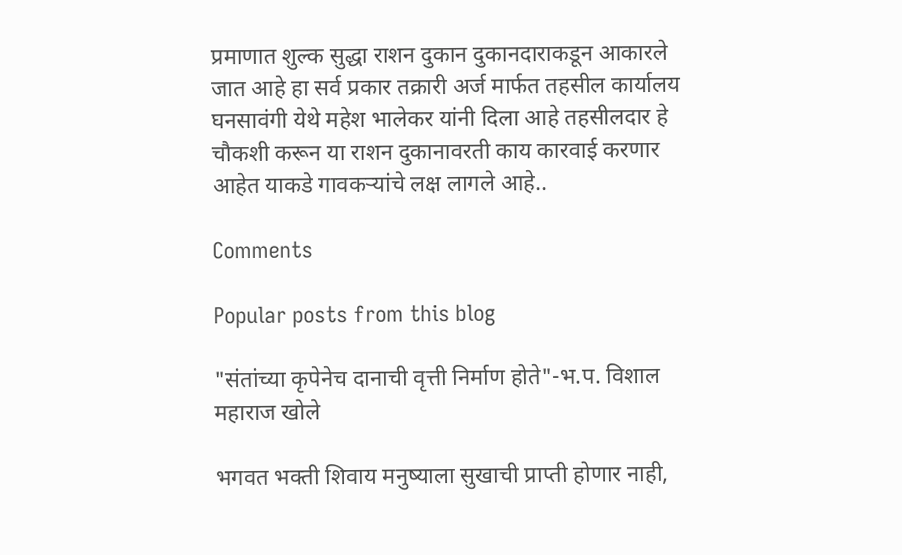प्रमाणात शुल्क सुद्धा राशन दुकान दुकानदाराकडून आकारले जात आहे हा सर्व प्रकार तक्रारी अर्ज मार्फत तहसील कार्यालय घनसावंगी येथे महेश भालेकर यांनी दिला आहे तहसीलदार हे चौकशी करून या राशन दुकानावरती काय कारवाई करणार आहेत याकडे गावकऱ्यांचे लक्ष लागले आहे..

Comments

Popular posts from this blog

"संतांच्या कृपेनेच दानाची वृत्ती निर्माण होते"-भ.प. विशाल महाराज खोले

भगवत भक्ती शिवाय मनुष्याला सुखाची प्राप्ती होणार नाही,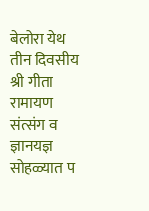बेलोरा येथ तीन दिवसीय श्री गीता रामायण संत्संग व ज्ञानयज्ञ सोहळ्यात प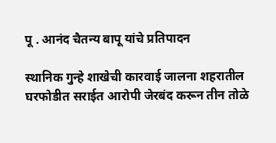पू . आनंद चैतन्य बापू यांचे प्रतिपादन

स्थानिक गुन्हे शाखेची कारवाई जालना शहरातील घरफोडीत सराईत आरोपी जेरबंद करून तीन तोळे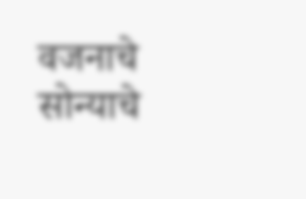वजनाचे सोन्याचे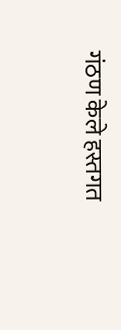गंठण केले हस्तगत